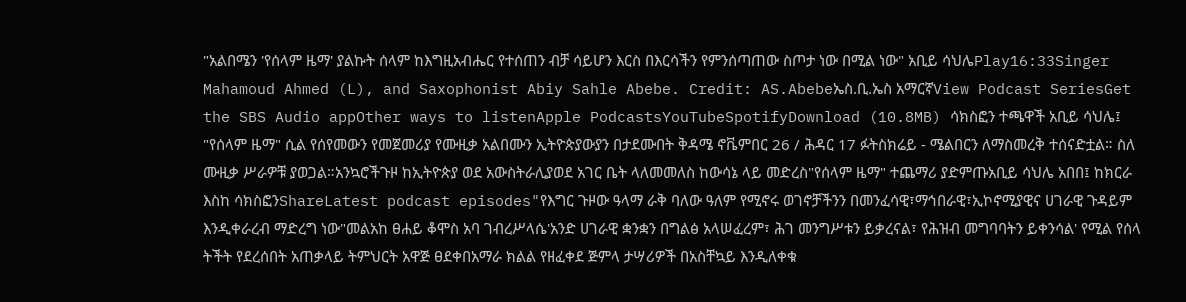"አልበሜን 'የሰላም ዜማ' ያልኩት ሰላም ከእግዚአብሔር የተሰጠን ብቻ ሳይሆን እርስ በእርሳችን የምንሰጣጠው ስጦታ ነው በሚል ነው" አቢይ ሳህሌPlay16:33Singer Mahamoud Ahmed (L), and Saxophonist Abiy Sahle Abebe. Credit: AS.Abebeኤስ.ቢ.ኤስ አማርኛView Podcast SeriesGet the SBS Audio appOther ways to listenApple PodcastsYouTubeSpotifyDownload (10.8MB) ሳክስፎን ተጫዋች አቢይ ሳህሌ፤ "የሰላም ዜማ" ሲል የሰየመውን የመጀመሪያ የሙዚቃ አልበሙን ኢትዮጵያውያን በታደሙበት ቅዳሜ ኖቬምበር 26 / ሕዳር 17 ፉትስክሬይ - ሜልበርን ለማስመረቅ ተሰናድቷል። ስለ ሙዚቃ ሥራዎቹ ያወጋል።አንኳሮችጉዞ ከኢትዮጵያ ወደ አውስትራሊያወደ አገር ቤት ላለመመለስ ከውሳኔ ላይ መድረስ"የሰላም ዜማ" ተጨማሪ ያድምጡአቢይ ሳህሌ አበበ፤ ከክርራ እስከ ሳክስፎንShareLatest podcast episodes"የእግር ጉዞው ዓላማ ራቅ ባለው ዓለም የሚኖሩ ወገኖቻችንን በመንፈሳዊ፣ማኅበራዊ፣ኢኮኖሚያዊና ሀገራዊ ጉዳይም እንዲቀራረብ ማድረግ ነው"መልአከ ፀሐይ ቆሞስ አባ ገብረሥላሴ'አንድ ሀገራዊ ቋንቋን በግልፅ አላሠፈረም፣ ሕገ መንግሥቱን ይቃረናል፣ የሕዝብ መግባባትን ይቀንሳል' የሚል የሰላ ትችት የደረሰበት አጠቃላይ ትምህርት አዋጅ ፀደቀበአማራ ክልል የዘፈቀደ ጅምላ ታሣሪዎች በአስቸኳይ እንዲለቀቁ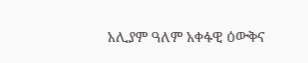አሊያም ዓለም አቀፋዊ ዕውቅና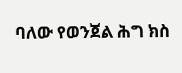ባለው የወንጀል ሕግ ክስ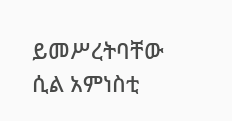ይመሥረትባቸው ሲል አምነስቲ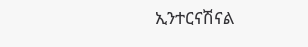ኢንተርናሽናል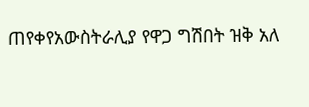ጠየቀየአውስትራሊያ የዋጋ ግሽበት ዝቅ አለ